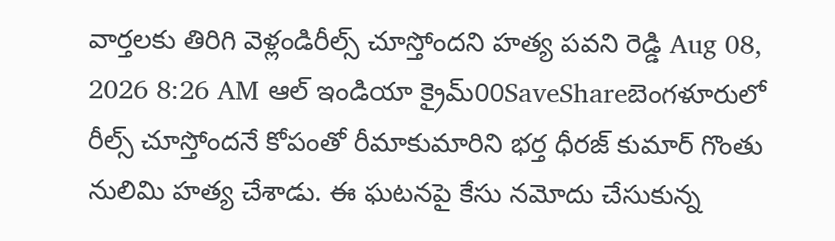వార్తలకు తిరిగి వెళ్లండిరీల్స్ చూస్తోందని హత్య పవని రెడ్డి Aug 08, 2026 8:26 AM ఆల్ ఇండియా క్రైమ్00SaveShareబెంగళూరులో రీల్స్ చూస్తోందనే కోపంతో రీమాకుమారిని భర్త ధీరజ్ కుమార్ గొంతు నులిమి హత్య చేశాడు. ఈ ఘటనపై కేసు నమోదు చేసుకున్న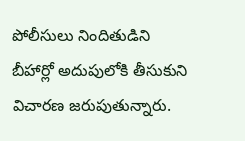పోలీసులు నిందితుడిని బీహార్లో అదుపులోకి తీసుకుని విచారణ జరుపుతున్నారు.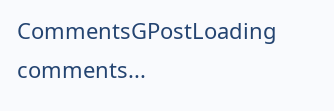CommentsGPostLoading comments...